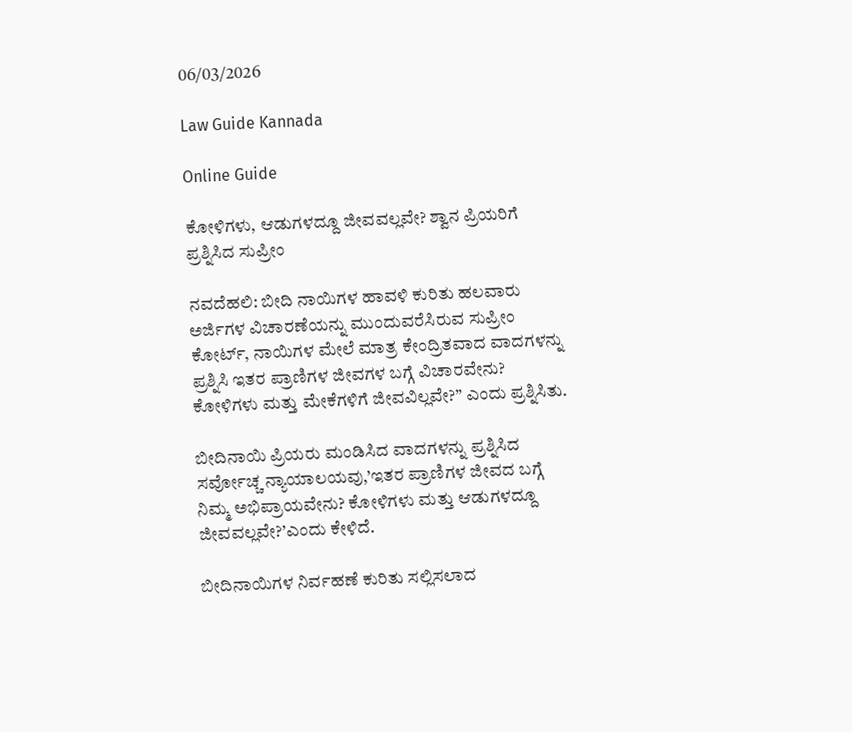06/03/2026

Law Guide Kannada

Online Guide

ಕೋಳಿಗಳು, ಆಡುಗಳದ್ದೂ ಜೀವವಲ್ಲವೇ? ಶ್ವಾನ ಪ್ರಿಯರಿಗೆ ಪ್ರಶ್ನಿಸಿದ ಸುಪ್ರೀಂ

ನವದೆಹಲಿ: ಬೀದಿ ನಾಯಿಗಳ ಹಾವಳಿ ಕುರಿತು ಹಲವಾರು ಅರ್ಜಿಗಳ ವಿಚಾರಣೆಯನ್ನು ಮುಂದುವರೆಸಿರುವ ಸುಪ್ರೀಂ ಕೋರ್ಟ್, ನಾಯಿಗಳ ಮೇಲೆ ಮಾತ್ರ ಕೇಂದ್ರಿತವಾದ ವಾದಗಳನ್ನು ಪ್ರಶ್ನಿಸಿ ಇತರ ಪ್ರಾಣಿಗಳ ಜೀವಗಳ ಬಗ್ಗೆ ವಿಚಾರವೇನು? ಕೋಳಿಗಳು ಮತ್ತು ಮೇಕೆಗಳಿಗೆ ಜೀವವಿಲ್ಲವೇ?” ಎಂದು ಪ್ರಶ್ನಿಸಿತು.

ಬೀದಿನಾಯಿ ಪ್ರಿಯರು ಮಂಡಿಸಿದ ವಾದಗಳನ್ನು ಪ್ರಶ್ನಿಸಿದ ಸರ್ವೋಚ್ಚ ನ್ಯಾಯಾಲಯವು,’ಇತರ ಪ್ರಾಣಿಗಳ ಜೀವದ ಬಗ್ಗೆ ನಿಮ್ಮ ಅಭಿಪ್ರಾಯವೇನು? ಕೋಳಿಗಳು ಮತ್ತು ಆಡುಗಳದ್ದೂ ಜೀವವಲ್ಲವೇ?’ಎಂದು ಕೇಳಿದೆ.

ಬೀದಿನಾಯಿಗಳ ನಿರ್ವಹಣೆ ಕುರಿತು ಸಲ್ಲಿಸಲಾದ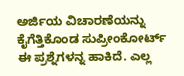ಅರ್ಜಿಯ ವಿಚಾರಣೆಯನ್ನು ಕೈಗೆತ್ತಿಕೊಂಡ ಸುಪ್ರೀಂಕೋರ್ಟ್ ಈ ಪ್ರಶ್ನೆಗಳನ್ನ ಹಾಕಿದೆ. ಎಲ್ಲ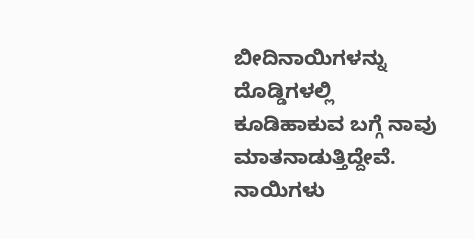ಬೀದಿನಾಯಿಗಳನ್ನು ದೊಡ್ಡಿಗಳಲ್ಲಿ ಕೂಡಿಹಾಕುವ ಬಗ್ಗೆ ನಾವು ಮಾತನಾಡುತ್ತಿದ್ದೇವೆ. ನಾಯಿಗಳು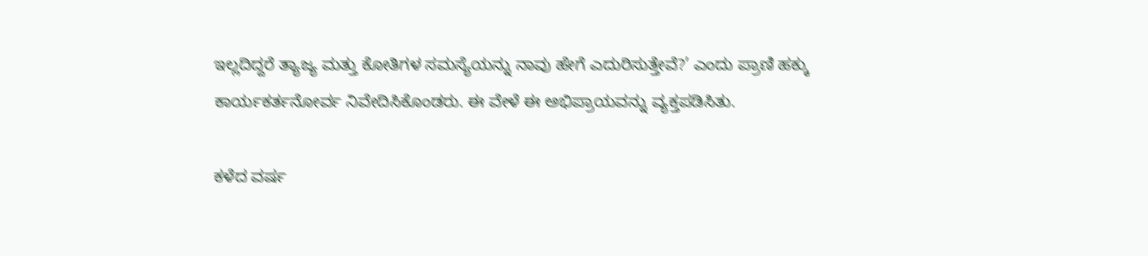ಇಲ್ಲದಿದ್ದರೆ ತ್ಯಾಜ್ಯ ಮತ್ತು ಕೋತಿಗಳ ಸಮಸ್ಯೆಯನ್ನು ನಾವು ಹೇಗೆ ಎದುರಿಸುತ್ತೇವೆ?’ ಎಂದು ಪ್ರಾಣಿ ಹಕ್ಕು ಕಾರ್ಯಕರ್ತನೋರ್ವ ನಿವೇದಿಸಿಕೊಂಡರು. ಈ ವೇಳೆ ಈ ಅಭಿಪ್ರಾಯವನ್ನು ವ್ಯಕ್ತಪಡಿಸಿತು.

ಕಳೆದ ವರ್ಷ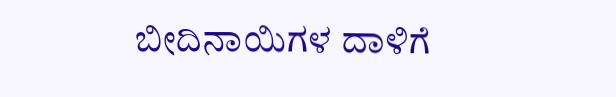ಬೀದಿನಾಯಿಗಳ ದಾಳಿಗೆ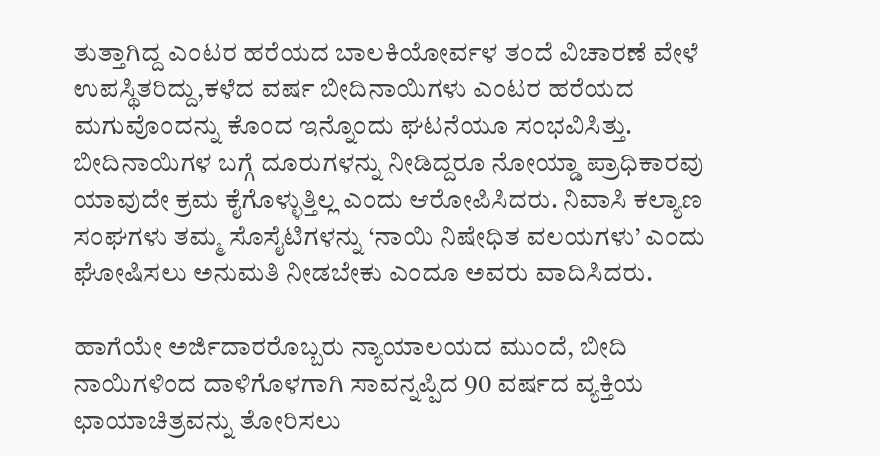ತುತ್ತಾಗಿದ್ದ ಎಂಟರ ಹರೆಯದ ಬಾಲಕಿಯೋರ್ವಳ ತಂದೆ ವಿಚಾರಣೆ ವೇಳೆ ಉಪಸ್ಥಿತರಿದ್ದು,ಕಳೆದ ವರ್ಷ ಬೀದಿನಾಯಿಗಳು ಎಂಟರ ಹರೆಯದ ಮಗುವೊಂದನ್ನು ಕೊಂದ ಇನ್ನೊಂದು ಘಟನೆಯೂ ಸಂಭವಿಸಿತ್ತು. ಬೀದಿನಾಯಿಗಳ ಬಗ್ಗೆ ದೂರುಗಳನ್ನು ನೀಡಿದ್ದರೂ ನೋಯ್ಡಾ ಪ್ರಾಧಿಕಾರವು ಯಾವುದೇ ಕ್ರಮ ಕೈಗೊಳ್ಳುತ್ತಿಲ್ಲ ಎಂದು ಆರೋಪಿಸಿದರು. ನಿವಾಸಿ ಕಲ್ಯಾಣ ಸಂಘಗಳು ತಮ್ಮ ಸೊಸೈಟಿಗಳನ್ನು ‘ನಾಯಿ ನಿಷೇಧಿತ ವಲಯಗಳು’ ಎಂದು ಘೋಷಿಸಲು ಅನುಮತಿ ನೀಡಬೇಕು ಎಂದೂ ಅವರು ವಾದಿಸಿದರು.

ಹಾಗೆಯೇ ಅರ್ಜಿದಾರರೊಬ್ಬರು ನ್ಯಾಯಾಲಯದ ಮುಂದೆ, ಬೀದಿ ನಾಯಿಗಳಿಂದ ದಾಳಿಗೊಳಗಾಗಿ ಸಾವನ್ನಪ್ಪಿದ 90 ವರ್ಷದ ವ್ಯಕ್ತಿಯ ಛಾಯಾಚಿತ್ರವನ್ನು ತೋರಿಸಲು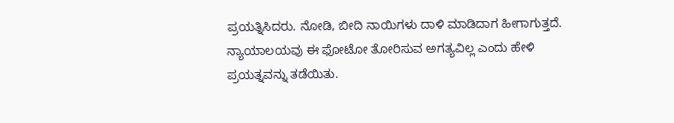ಪ್ರಯತ್ನಿಸಿದರು. ನೋಡಿ, ಬೀದಿ ನಾಯಿಗಳು ದಾಳಿ ಮಾಡಿದಾಗ ಹೀಗಾಗುತ್ತದೆ. ನ್ಯಾಯಾಲಯವು ಈ ಫೋಟೋ ತೋರಿಸುವ ಅಗತ್ಯವಿಲ್ಲ ಎಂದು ಹೇಳಿ ಪ್ರಯತ್ನವನ್ನು ತಡೆಯಿತು.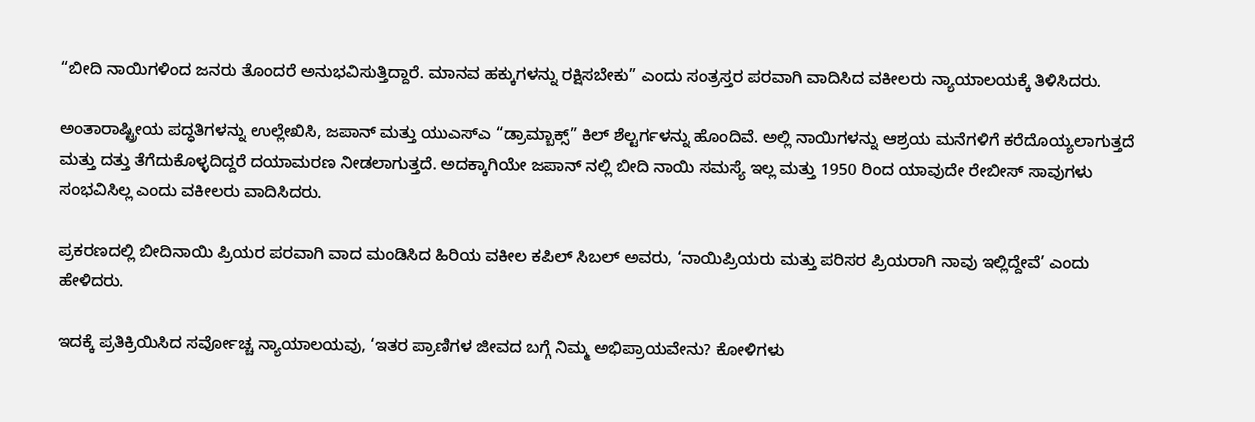“ಬೀದಿ ನಾಯಿಗಳಿಂದ ಜನರು ತೊಂದರೆ ಅನುಭವಿಸುತ್ತಿದ್ದಾರೆ. ಮಾನವ ಹಕ್ಕುಗಳನ್ನು ರಕ್ಷಿಸಬೇಕು” ಎಂದು ಸಂತ್ರಸ್ತರ ಪರವಾಗಿ ವಾದಿಸಿದ ವಕೀಲರು ನ್ಯಾಯಾಲಯಕ್ಕೆ ತಿಳಿಸಿದರು.

ಅಂತಾರಾಷ್ಟ್ರೀಯ ಪದ್ಧತಿಗಳನ್ನು ಉಲ್ಲೇಖಿಸಿ, ಜಪಾನ್ ಮತ್ತು ಯುಎಸ್ಎ “ಡ್ರಾಮ್ಬಾಕ್ಸ್” ಕಿಲ್ ಶೆಲ್ಟರ್ಗಳನ್ನು ಹೊಂದಿವೆ. ಅಲ್ಲಿ ನಾಯಿಗಳನ್ನು ಆಶ್ರಯ ಮನೆಗಳಿಗೆ ಕರೆದೊಯ್ಯಲಾಗುತ್ತದೆ ಮತ್ತು ದತ್ತು ತೆಗೆದುಕೊಳ್ಳದಿದ್ದರೆ ದಯಾಮರಣ ನೀಡಲಾಗುತ್ತದೆ. ಅದಕ್ಕಾಗಿಯೇ ಜಪಾನ್ ನಲ್ಲಿ ಬೀದಿ ನಾಯಿ ಸಮಸ್ಯೆ ಇಲ್ಲ ಮತ್ತು 1950 ರಿಂದ ಯಾವುದೇ ರೇಬೀಸ್ ಸಾವುಗಳು ಸಂಭವಿಸಿಲ್ಲ ಎಂದು ವಕೀಲರು ವಾದಿಸಿದರು.

ಪ್ರಕರಣದಲ್ಲಿ ಬೀದಿನಾಯಿ ಪ್ರಿಯರ ಪರವಾಗಿ ವಾದ ಮಂಡಿಸಿದ ಹಿರಿಯ ವಕೀಲ ಕಪಿಲ್ ಸಿಬಲ್ ಅವರು, ‘ನಾಯಿಪ್ರಿಯರು ಮತ್ತು ಪರಿಸರ ಪ್ರಿಯರಾಗಿ ನಾವು ಇಲ್ಲಿದ್ದೇವೆ’ ಎಂದು ಹೇಳಿದರು.

ಇದಕ್ಕೆ ಪ್ರತಿಕ್ರಿಯಿಸಿದ ಸರ್ವೋಚ್ಚ ನ್ಯಾಯಾಲಯವು, ‘ಇತರ ಪ್ರಾಣಿಗಳ ಜೀವದ ಬಗ್ಗೆ ನಿಮ್ಮ ಅಭಿಪ್ರಾಯವೇನು? ಕೋಳಿಗಳು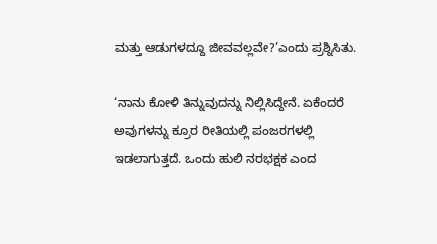ಮತ್ತು ಆಡುಗಳದ್ದೂ ಜೀವವಲ್ಲವೇ?’ಎಂದು ಪ್ರಶ್ನಿಸಿತು.

‘ನಾನು ಕೋಳಿ ತಿನ್ನುವುದನ್ನು ನಿಲ್ಲಿಸಿದ್ದೇನೆ. ಏಕೆಂದರೆ ಅವುಗಳನ್ನು ಕ್ರೂರ ರೀತಿಯಲ್ಲಿ ಪಂಜರಗಳಲ್ಲಿ ಇಡಲಾಗುತ್ತದೆ. ಒಂದು ಹುಲಿ ನರಭಕ್ಷಕ ಎಂದ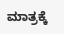ಮಾತ್ರಕ್ಕೆ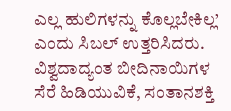ಎಲ್ಲ ಹುಲಿಗಳನ್ನು ಕೊಲ್ಲಬೇಕಿಲ್ಲ’ ಎಂದು ಸಿಬಲ್ ಉತ್ತರಿಸಿದರು. ವಿಶ್ವದಾದ್ಯಂತ ಬೀದಿನಾಯಿಗಳ ಸೆರೆ ಹಿಡಿಯುವಿಕೆ, ಸಂತಾನಶಕ್ತಿ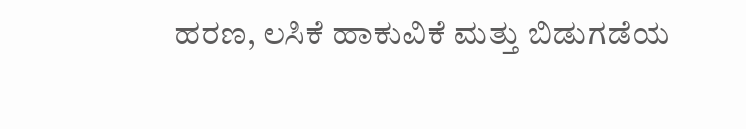ಹರಣ, ಲಸಿಕೆ ಹಾಕುವಿಕೆ ಮತ್ತು ಬಿಡುಗಡೆಯ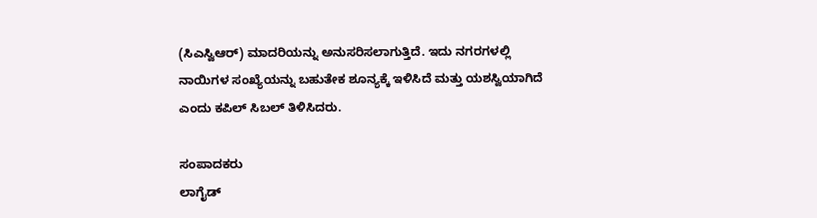(ಸಿಎಸ್ವಿಆರ್) ಮಾದರಿಯನ್ನು ಅನುಸರಿಸಲಾಗುತ್ತಿದೆ. ಇದು ನಗರಗಳಲ್ಲಿ ನಾಯಿಗಳ ಸಂಖ್ಯೆಯನ್ನು ಬಹುತೇಕ ಶೂನ್ಯಕ್ಕೆ ಇಳಿಸಿದೆ ಮತ್ತು ಯಶಸ್ವಿಯಾಗಿದೆ ಎಂದು ಕಪಿಲ್ ಸಿಬಲ್ ತಿಳಿಸಿದರು.

ಸಂಪಾದಕರು
ಲಾಗೈಡ್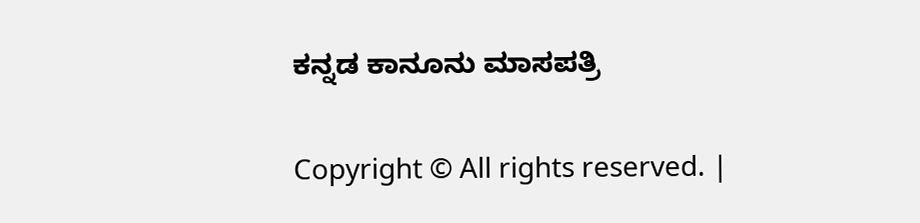ಕನ್ನಡ‌ ಕಾನೂನು ಮಾಸಪತ್ರಿ

Copyright © All rights reserved. |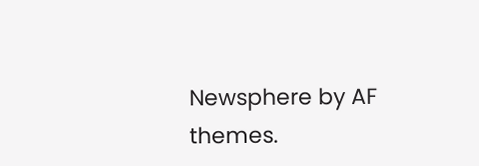Newsphere by AF themes.